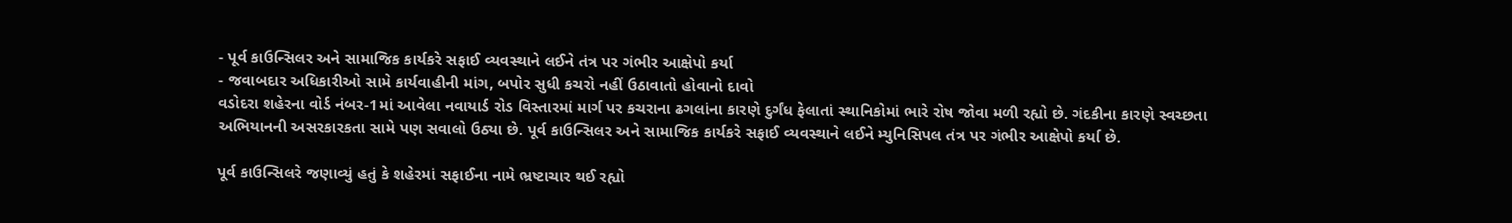- પૂર્વ કાઉન્સિલર અને સામાજિક કાર્યકરે સફાઈ વ્યવસ્થાને લઈને તંત્ર પર ગંભીર આક્ષેપો કર્યા
- જવાબદાર અધિકારીઓ સામે કાર્યવાહીની માંગ, બપોર સુધી કચરો નહીં ઉઠાવાતો હોવાનો દાવો
વડોદરા શહેરના વોર્ડ નંબર-1માં આવેલા નવાયાર્ડ રોડ વિસ્તારમાં માર્ગ પર કચરાના ઢગલાંના કારણે દુર્ગંધ ફેલાતાં સ્થાનિકોમાં ભારે રોષ જોવા મળી રહ્યો છે. ગંદકીના કારણે સ્વચ્છતા અભિયાનની અસરકારકતા સામે પણ સવાલો ઉઠ્યા છે. પૂર્વ કાઉન્સિલર અને સામાજિક કાર્યકરે સફાઈ વ્યવસ્થાને લઈને મ્યુનિસિપલ તંત્ર પર ગંભીર આક્ષેપો કર્યા છે.

પૂર્વ કાઉન્સિલરે જણાવ્યું હતું કે શહેરમાં સફાઈના નામે ભ્રષ્ટાચાર થઈ રહ્યો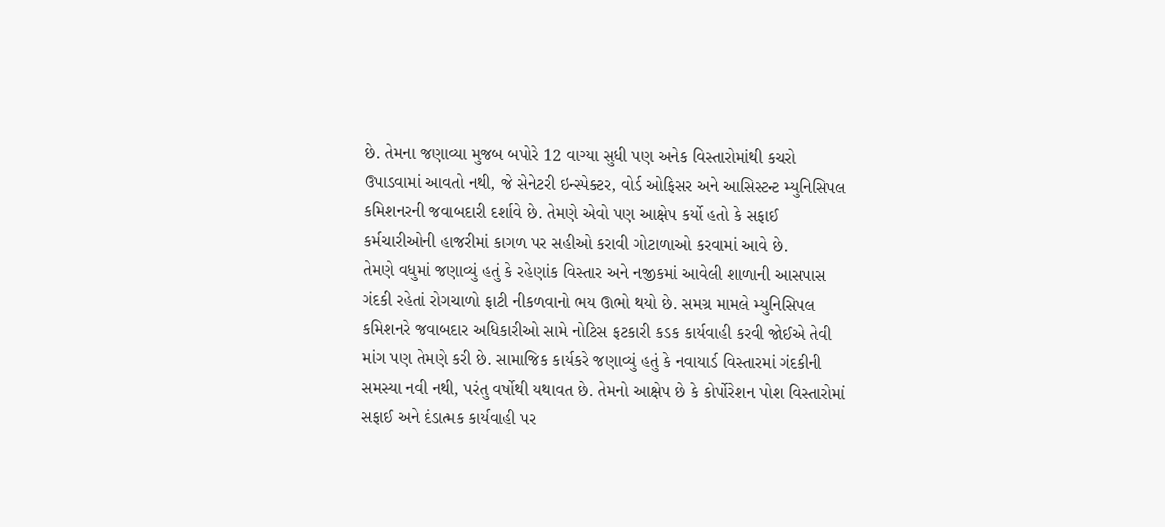છે. તેમના જણાવ્યા મુજબ બપોરે 12 વાગ્યા સુધી પણ અનેક વિસ્તારોમાંથી કચરો ઉપાડવામાં આવતો નથી, જે સેનેટરી ઇન્સ્પેક્ટર, વોર્ડ ઓફિસર અને આસિસ્ટન્ટ મ્યુનિસિપલ કમિશનરની જવાબદારી દર્શાવે છે. તેમણે એવો પણ આક્ષેપ કર્યો હતો કે સફાઈ કર્મચારીઓની હાજરીમાં કાગળ પર સહીઓ કરાવી ગોટાળાઓ કરવામાં આવે છે.
તેમણે વધુમાં જણાવ્યું હતું કે રહેણાંક વિસ્તાર અને નજીકમાં આવેલી શાળાની આસપાસ ગંદકી રહેતાં રોગચાળો ફાટી નીકળવાનો ભય ઊભો થયો છે. સમગ્ર મામલે મ્યુનિસિપલ કમિશનરે જવાબદાર અધિકારીઓ સામે નોટિસ ફટકારી કડક કાર્યવાહી કરવી જોઈએ તેવી માંગ પણ તેમણે કરી છે. સામાજિક કાર્યકરે જણાવ્યું હતું કે નવાયાર્ડ વિસ્તારમાં ગંદકીની સમસ્યા નવી નથી, પરંતુ વર્ષોથી યથાવત છે. તેમનો આક્ષેપ છે કે કોર્પોરેશન પોશ વિસ્તારોમાં સફાઈ અને દંડાત્મક કાર્યવાહી પર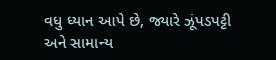વધુ ધ્યાન આપે છે, જ્યારે ઝૂંપડપટ્ટી અને સામાન્ય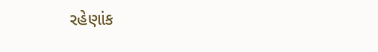રહેણાંક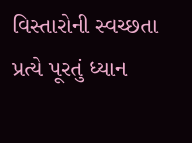વિસ્તારોની સ્વચ્છતા પ્રત્યે પૂરતું ધ્યાન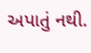અપાતું નથી.